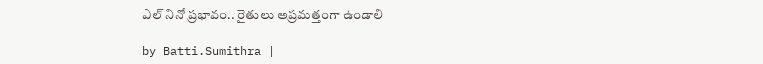ఎల్ నినో ప్రభావం.. రైతులు అప్రమత్తంగా ఉండాలి

by Batti.Sumithra |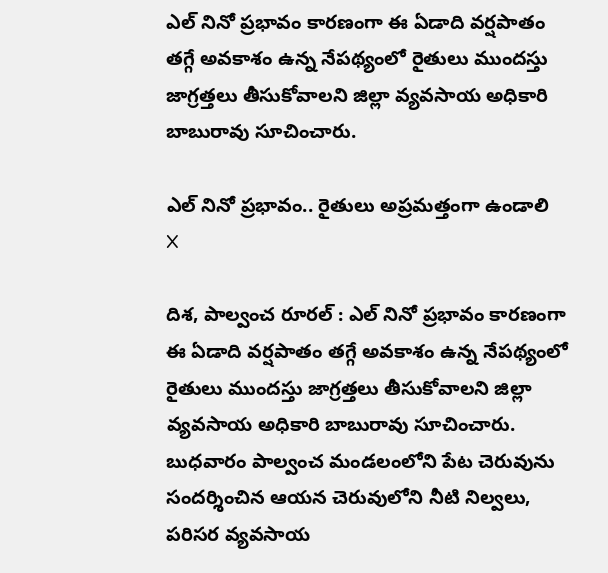ఎల్ నినో ప్రభావం కారణంగా ఈ ఏడాది వర్షపాతం తగ్గే అవకాశం ఉన్న నేపథ్యంలో రైతులు ముందస్తు జాగ్రత్తలు తీసుకోవాలని జిల్లా వ్యవసాయ అధికారి బాబురావు సూచించారు.

ఎల్ నినో ప్రభావం.. రైతులు అప్రమత్తంగా ఉండాలి
X

దిశ, పాల్వంచ రూరల్ : ఎల్ నినో ప్రభావం కారణంగా ఈ ఏడాది వర్షపాతం తగ్గే అవకాశం ఉన్న నేపథ్యంలో రైతులు ముందస్తు జాగ్రత్తలు తీసుకోవాలని జిల్లా వ్యవసాయ అధికారి బాబురావు సూచించారు. బుధవారం పాల్వంచ మండలంలోని పేట చెరువును సందర్శించిన ఆయన చెరువులోని నీటి నిల్వలు, పరిసర వ్యవసాయ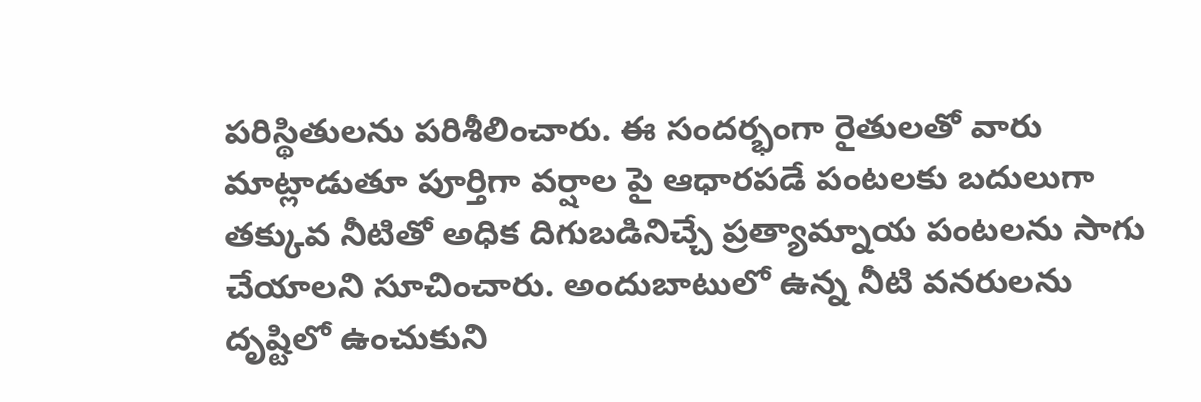పరిస్థితులను పరిశీలించారు. ఈ సందర్భంగా రైతులతో వారు మాట్లాడుతూ పూర్తిగా వర్షాల పై ఆధారపడే పంటలకు బదులుగా తక్కువ నీటితో అధిక దిగుబడినిచ్చే ప్రత్యామ్నాయ పంటలను సాగు చేయాలని సూచించారు. అందుబాటులో ఉన్న నీటి వనరులను దృష్టిలో ఉంచుకుని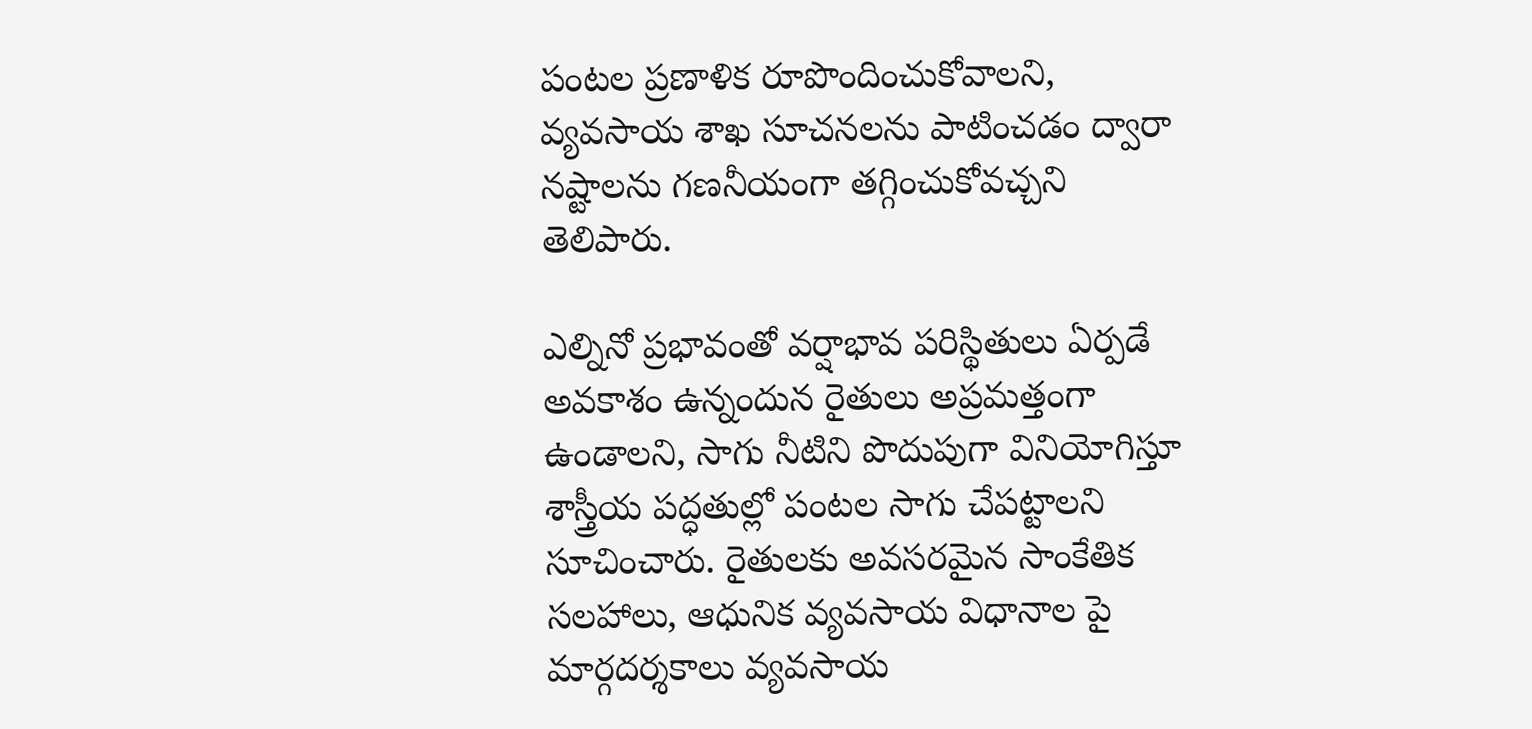పంటల ప్రణాళిక రూపొందించుకోవాలని, వ్యవసాయ శాఖ సూచనలను పాటించడం ద్వారా నష్టాలను గణనీయంగా తగ్గించుకోవచ్చని తెలిపారు.

ఎల్నినో ప్రభావంతో వర్షాభావ పరిస్థితులు ఏర్పడే అవకాశం ఉన్నందున రైతులు అప్రమత్తంగా ఉండాలని, సాగు నీటిని పొదుపుగా వినియోగిస్తూ శాస్త్రీయ పద్ధతుల్లో పంటల సాగు చేపట్టాలని సూచించారు. రైతులకు అవసరమైన సాంకేతిక సలహాలు, ఆధునిక వ్యవసాయ విధానాల పై మార్గదర్శకాలు వ్యవసాయ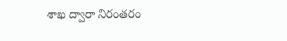శాఖ ద్వారా నిరంతరం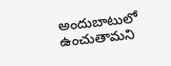అందుబాటులో ఉంచుతామని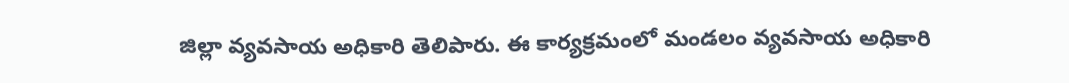జిల్లా వ్యవసాయ అధికారి తెలిపారు. ఈ కార్యక్రమంలో మండలం వ్యవసాయ అధికారి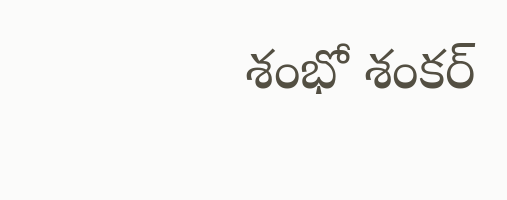శంభో శంకర్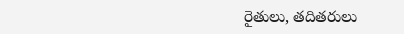రైతులు, తదితరులు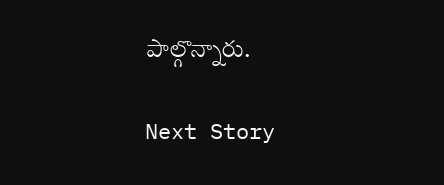పాల్గొన్నారు.

Next Story